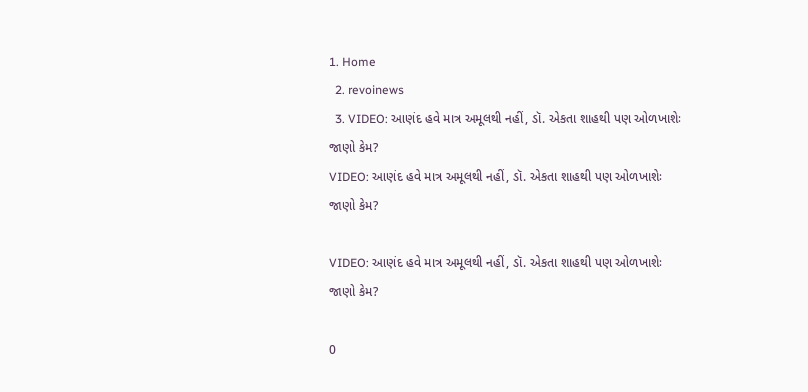1. Home
  2. revoinews
  3. VIDEO: આણંદ હવે માત્ર અમૂલથી નહીં, ડૉ. એકતા શાહથી પણ ઓળખાશેઃ જાણો કેમ?
VIDEO: આણંદ હવે માત્ર અમૂલથી નહીં, ડૉ. એકતા શાહથી પણ ઓળખાશેઃ જાણો કેમ?

VIDEO: આણંદ હવે માત્ર અમૂલથી નહીં, ડૉ. એકતા શાહથી પણ ઓળખાશેઃ જાણો કેમ?

0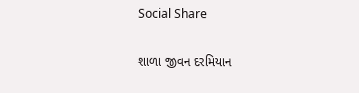Social Share

શાળા જીવન દરમિયાન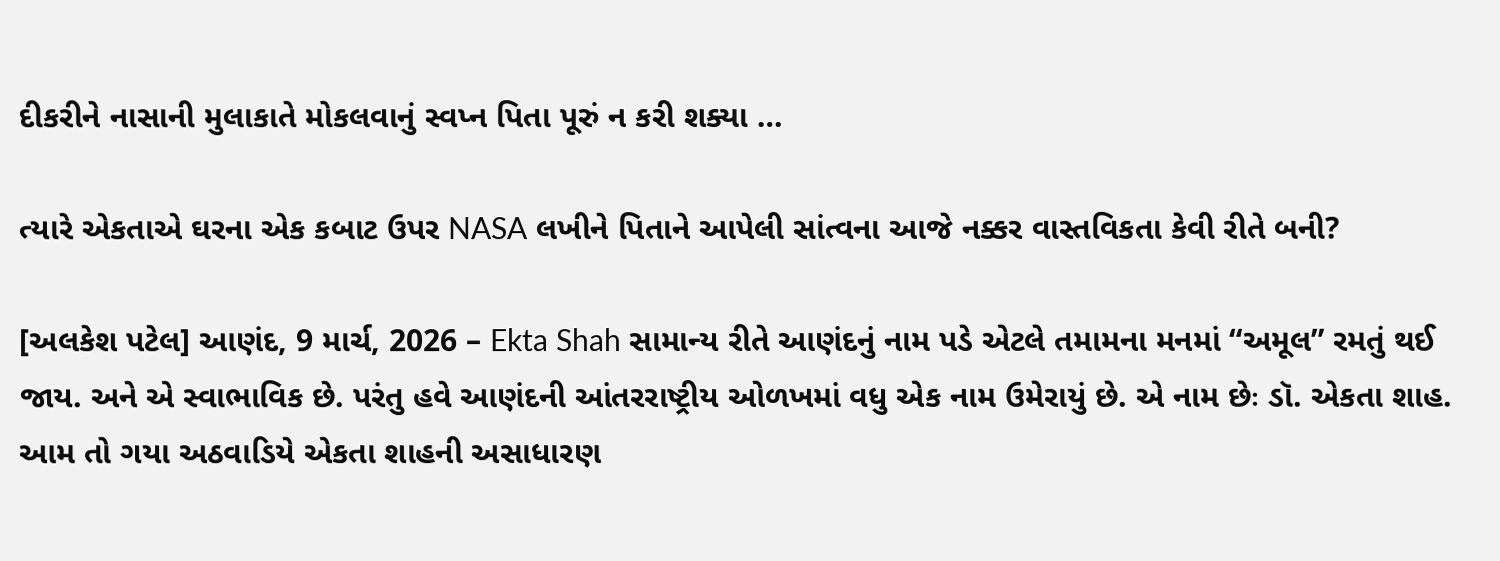દીકરીને નાસાની મુલાકાતે મોકલવાનું સ્વપ્ન પિતા પૂરું ન કરી શક્યા …

ત્યારે એકતાએ ઘરના એક કબાટ ઉપર NASA લખીને પિતાને આપેલી સાંત્વના આજે નક્કર વાસ્તવિકતા કેવી રીતે બની?

[અલકેશ પટેલ] આણંદ, 9 માર્ચ, 2026 – Ekta Shah સામાન્ય રીતે આણંદનું નામ પડે એટલે તમામના મનમાં “અમૂલ” રમતું થઈ જાય. અને એ સ્વાભાવિક છે. પરંતુ હવે આણંદની આંતરરાષ્ટ્રીય ઓળખમાં વધુ એક નામ ઉમેરાયું છે. એ નામ છેઃ ડૉ. એકતા શાહ. આમ તો ગયા અઠવાડિયે એકતા શાહની અસાધારણ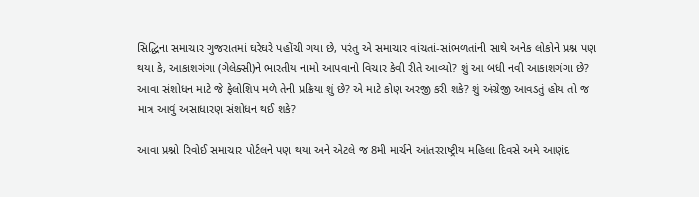સિદ્ધિના સમાચાર ગુજરાતમાં ઘરેઘરે પહોંચી ગયા છે, પરંતુ એ સમાચાર વાંચતાં-સાંભળતાંની સાથે અનેક લોકોને પ્રશ્ન પણ થયા કે, આકાશગંગા (ગેલેક્સી)ને ભારતીય નામો આપવાનો વિચાર કેવી રીતે આવ્યો? શું આ બધી નવી આકાશગંગા છે? આવા સંશોધન માટે જે ફેલોશિપ મળે તેની પ્રક્રિયા શું છે? એ માટે કોણ અરજી કરી શકે? શું અંગ્રેજી આવડતું હોય તો જ માત્ર આવું અસાધારણ સંશોધન થઈ શકે?

આવા પ્રશ્નો રિવોઈ સમાચાર પોર્ટલને પણ થયા અને એટલે જ 8મી માર્ચને આંતરરાષ્ટ્રીય મહિલા દિવસે અમે આણંદ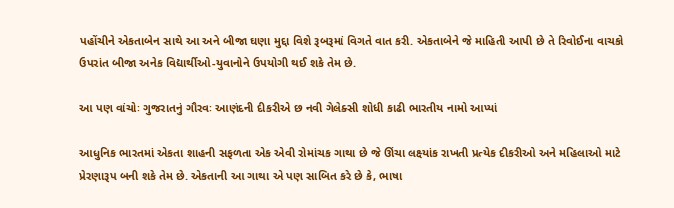પહોંચીને એકતાબેન સાથે આ અને બીજા ઘણા મુદ્દા વિશે રૂબરૂમાં વિગતે વાત કરી. એકતાબેને જે માહિતી આપી છે તે રિવોઈના વાચકો ઉપરાંત બીજા અનેક વિદ્યાર્થીઓ-યુવાનોને ઉપયોગી થઈ શકે તેમ છે.

આ પણ વાંચોઃ ગુજરાતનું ગૌરવઃ આણંદની દીકરીએ છ નવી ગેલેક્સી શોધી કાઢી ભારતીય નામો આપ્યાં

આધુનિક ભારતમાં એકતા શાહની સફળતા એક એવી રોમાંચક ગાથા છે જે ઊંચા લક્ષ્યાંક રાખતી પ્રત્યેક દીકરીઓ અને મહિલાઓ માટે પ્રેરણારૂપ બની શકે તેમ છે. એકતાની આ ગાથા એ પણ સાબિત કરે છે કે, ભાષા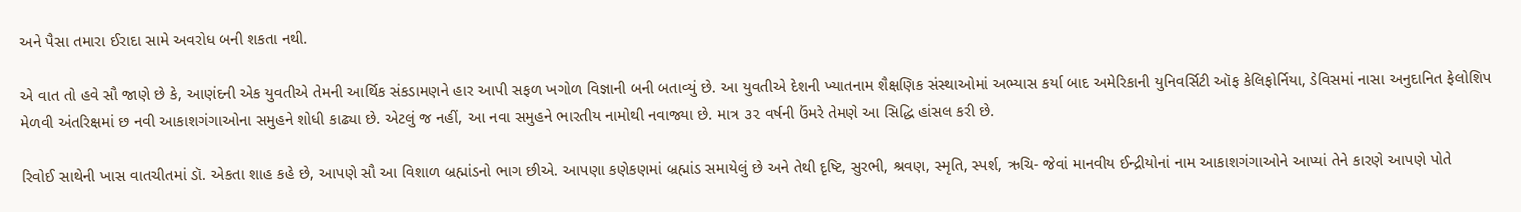અને પૈસા તમારા ઈરાદા સામે અવરોધ બની શકતા નથી.

એ વાત તો હવે સૌ જાણે છે કે, આણંદની એક યુવતીએ તેમની આર્થિક સંકડામણને હાર આપી સફળ ખગોળ વિજ્ઞાની બની બતાવ્યું છે. આ યુવતીએ દેશની ખ્યાતનામ શૈક્ષણિક સંસ્થાઓમાં અભ્યાસ કર્યા બાદ અમેરિકાની યુનિવર્સિટી ઑફ કેલિફોર્નિયા, ડેવિસમાં નાસા અનુદાનિત ફેલોશિપ મેળવી અંતરિક્ષમાં છ નવી આકાશગંગાઓના સમુહને શોધી કાઢ્યા છે. એટલું જ નહીં, આ નવા સમુહને ભારતીય નામોથી નવાજ્યા છે. માત્ર ૩૨ વર્ષની ઉંમરે તેમણે આ સિદ્ધિ હાંસલ કરી છે.

રિવોઈ સાથેની ખાસ વાતચીતમાં ડૉ. એકતા શાહ કહે છે, આપણે સૌ આ વિશાળ બ્રહ્માંડનો ભાગ છીએ. આપણા કણેકણમાં બ્રહ્માંડ સમાયેલું છે અને તેથી દૃષ્ટિ, સુરભી, શ્રવણ, સ્મૃતિ, સ્પર્શ, ઋચિ- જેવાં માનવીય ઈન્દ્રીયોનાં નામ આકાશગંગાઓને આપ્યાં તેને કારણે આપણે પોતે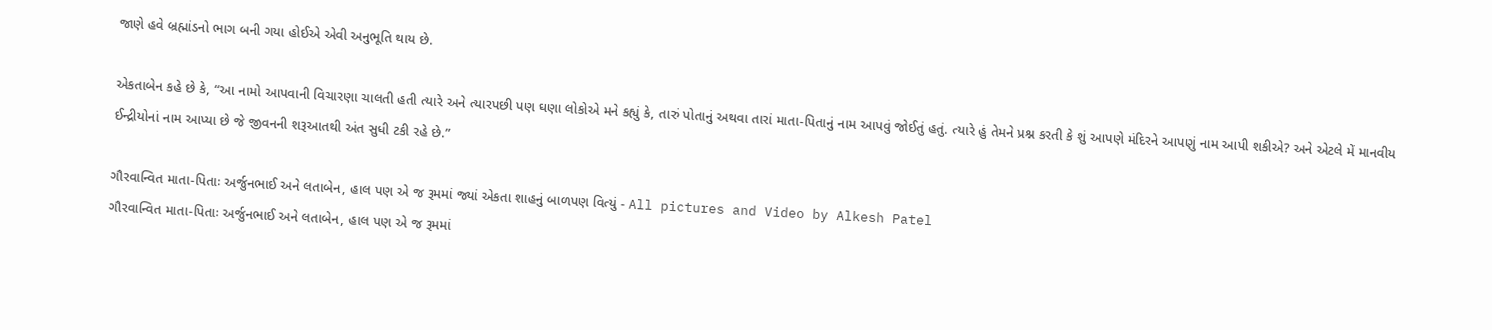જાણે હવે બ્રહ્માંડનો ભાગ બની ગયા હોઈએ એવી અનુભૂતિ થાય છે.

એકતાબેન કહે છે કે, “આ નામો આપવાની વિચારણા ચાલતી હતી ત્યારે અને ત્યારપછી પણ ઘણા લોકોએ મને કહ્યું કે, તારું પોતાનું અથવા તારાં માતા-પિતાનું નામ આપવું જોઈતું હતું. ત્યારે હું તેમને પ્રશ્ન કરતી કે શું આપણે મંદિરને આપણું નામ આપી શકીએ? અને એટલે મેં માનવીય ઈન્દ્રીયોનાં નામ આપ્યા છે જે જીવનની શરૂઆતથી અંત સુધી ટકી રહે છે.”

ગૌરવાન્વિત માતા-પિતાઃ અર્જુનભાઈ અને લતાબેન, હાલ પણ એ જ રૂમમાં જ્યાં એકતા શાહનું બાળપણ વિત્યું - All pictures and Video by Alkesh Patel
ગૌરવાન્વિત માતા-પિતાઃ અર્જુનભાઈ અને લતાબેન, હાલ પણ એ જ રૂમમાં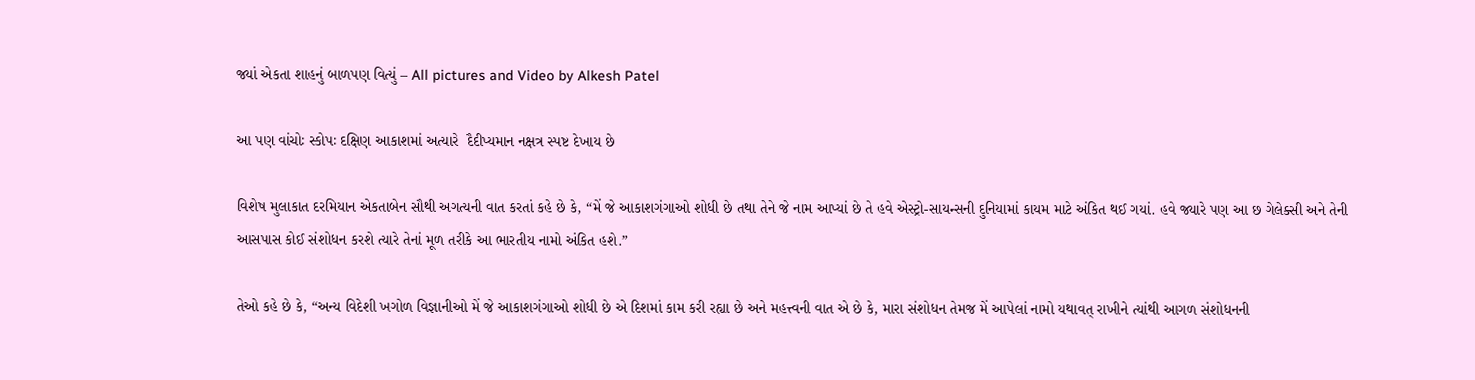જ્યાં એકતા શાહનું બાળપણ વિત્યું – All pictures and Video by Alkesh Patel

આ પણ વાંચોઃ સ્કોપઃ દક્ષિણ આકાશમાં અત્યારે  દૈદીપ્યમાન નક્ષત્ર સ્પષ્ટ દેખાય છે

વિશેષ મુલાકાત દરમિયાન એકતાબેન સૌથી અગત્યની વાત કરતાં કહે છે કે, “મેં જે આકાશગંગાઓ શોધી છે તથા તેને જે નામ આપ્યાં છે તે હવે એસ્ટ્રો-સાયન્સની દુનિયામાં કાયમ માટે અંકિત થઈ ગયાં. હવે જ્યારે પણ આ છ ગેલેક્સી અને તેની આસપાસ કોઈ સંશોધન કરશે ત્યારે તેનાં મૂળ તરીકે આ ભારતીય નામો અંકિત હશે.”

તેઓ કહે છે કે, “અન્ય વિદેશી ખગોળ વિજ્ઞાનીઓ મેં જે આકાશગંગાઓ શોધી છે એ દિશમાં કામ કરી રહ્યા છે અને મહત્ત્વની વાત એ છે કે, મારા સંશોધન તેમજ મેં આપેલાં નામો યથાવત્ રાખીને ત્યાંથી આગળ સંશોધનની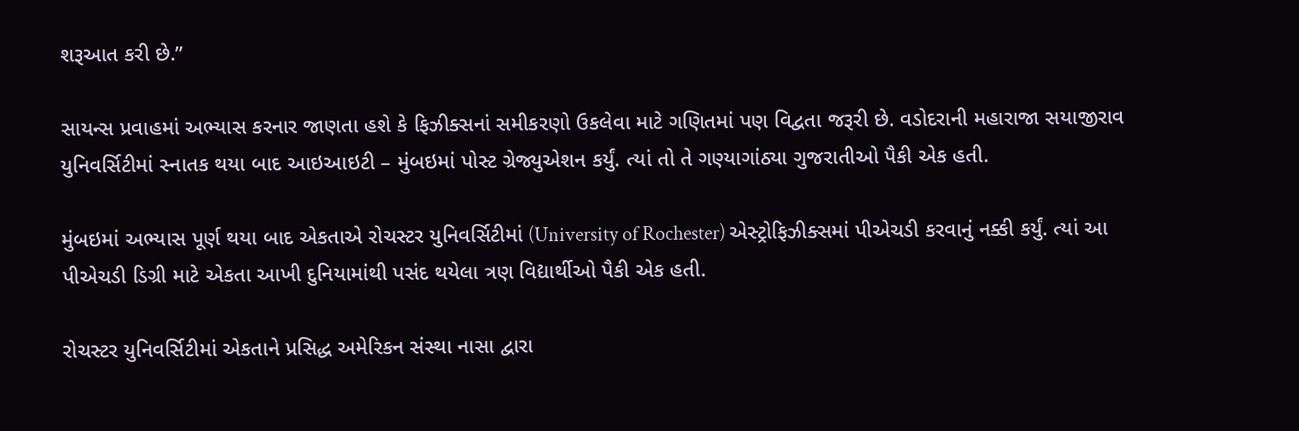શરૂઆત કરી છે.”

સાયન્સ પ્રવાહમાં અભ્યાસ કરનાર જાણતા હશે કે ફિઝીક્સનાં સમીકરણો ઉકલેવા માટે ગણિતમાં પણ વિદ્વતા જરૂરી છે. વડોદરાની મહારાજા સયાજીરાવ યુનિવર્સિટીમાં સ્નાતક થયા બાદ આઇઆઇટી – મુંબઇમાં પોસ્ટ ગ્રેજ્યુએશન કર્યું. ત્યાં તો તે ગણ્યાગાંઠ્યા ગુજરાતીઓ પૈકી એક હતી.

મુંબઇમાં અભ્યાસ પૂર્ણ થયા બાદ એકતાએ રોચસ્ટર યુનિવર્સિટીમાં (University of Rochester) એસ્ટ્રોફિઝીક્સમાં પીએચડી કરવાનું નક્કી કર્યું. ત્યાં આ પીએચડી ડિગ્રી માટે એકતા આખી દુનિયામાંથી પસંદ થયેલા ત્રણ વિદ્યાર્થીઓ પૈકી એક હતી.

રોચસ્ટર યુનિવર્સિટીમાં એકતાને પ્રસિદ્ધ અમેરિકન સંસ્થા નાસા દ્વારા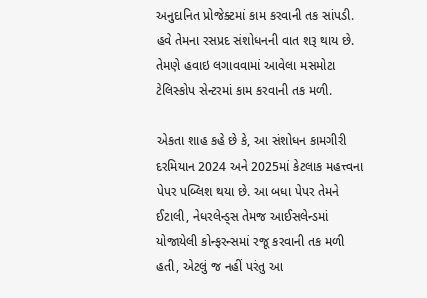અનુદાનિત પ્રોજેક્ટમાં કામ કરવાની તક સાંપડી. હવે તેમના રસપ્રદ સંશોધનની વાત શરૂ થાય છે. તેમણે હવાઇ લગાવવામાં આવેલા મસમોટા ટેલિસ્કોપ સેન્ટરમાં કામ કરવાની તક મળી.

એકતા શાહ કહે છે કે, આ સંશોધન કામગીરી દરમિયાન 2024 અને 2025માં કેટલાક મહત્ત્વના પેપર પબ્લિશ થયા છે. આ બધા પેપર તેમને ઈટાલી, નેધરલેન્ડ્સ તેમજ આઈસલેન્ડમાં યોજાયેલી કોન્ફરન્સમાં રજૂ કરવાની તક મળી હતી, એટલું જ નહીં પરંતુ આ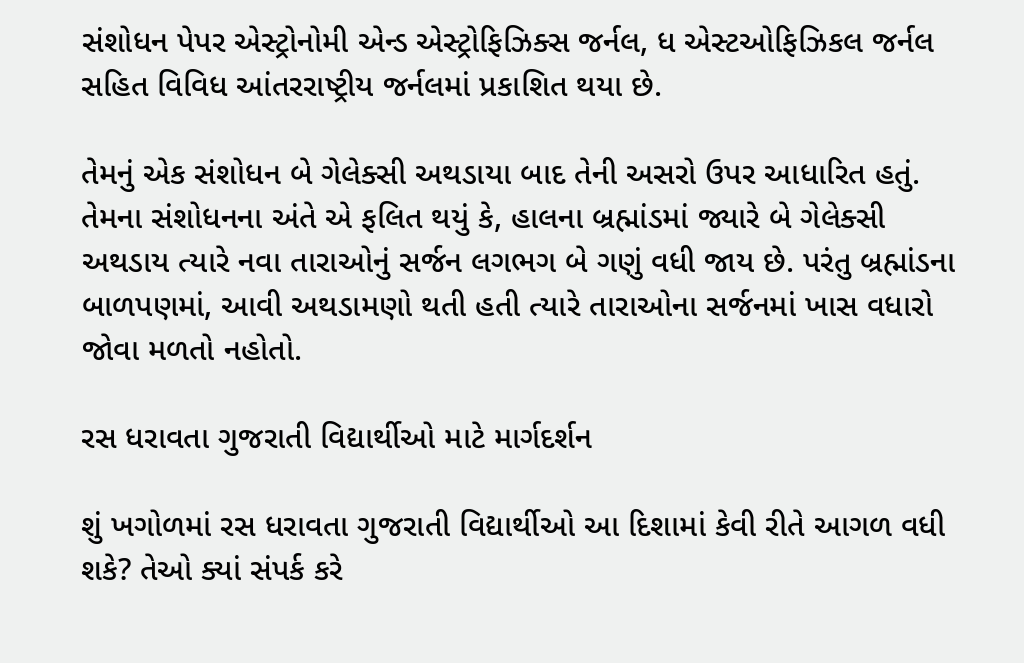સંશોધન પેપર એસ્ટ્રોનોમી એન્ડ એસ્ટ્રોફિઝિક્સ જર્નલ, ધ એસ્ટઓફિઝિકલ જર્નલ સહિત વિવિધ આંતરરાષ્ટ્રીય જર્નલમાં પ્રકાશિત થયા છે.

તેમનું એક સંશોધન બે ગેલેક્સી અથડાયા બાદ તેની અસરો ઉપર આધારિત હતું. તેમના સંશોધનના અંતે એ ફલિત થયું કે, હાલના બ્રહ્માંડમાં જ્યારે બે ગેલેક્સી અથડાય ત્યારે નવા તારાઓનું સર્જન લગભગ બે ગણું વધી જાય છે. પરંતુ બ્રહ્માંડના બાળપણમાં, આવી અથડામણો થતી હતી ત્યારે તારાઓના સર્જનમાં ખાસ વધારો જોવા મળતો નહોતો.

રસ ધરાવતા ગુજરાતી વિદ્યાર્થીઓ માટે માર્ગદર્શન

શું ખગોળમાં રસ ધરાવતા ગુજરાતી વિદ્યાર્થીઓ આ દિશામાં કેવી રીતે આગળ વધી શકે? તેઓ ક્યાં સંપર્ક કરે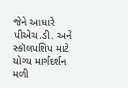જેને આધારે પીએચ.ડી. અને સ્કૉલપશિપ માટે યોગ્ય માર્ગદર્શન મળી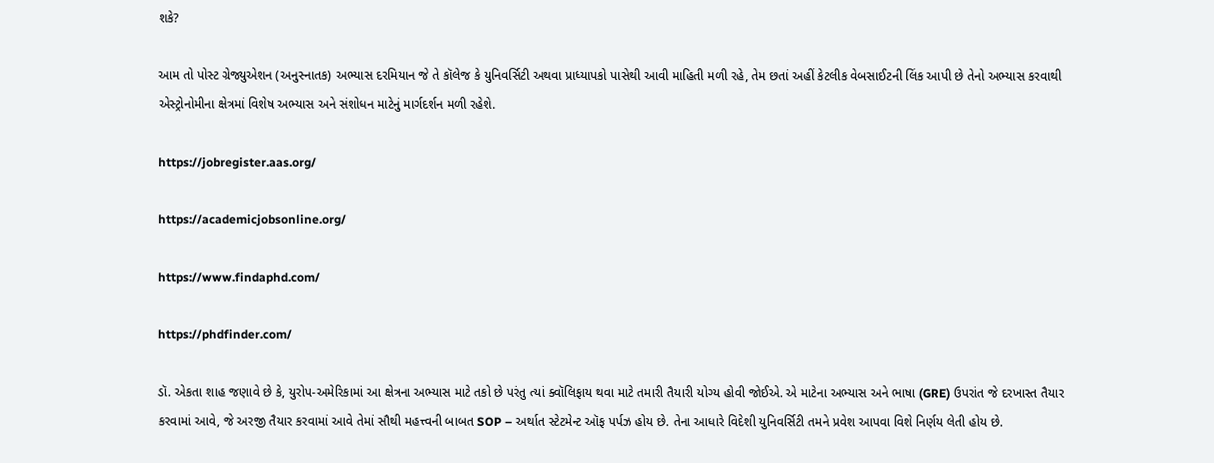શકે?

આમ તો પોસ્ટ ગ્રેજ્યુએશન (અનુસ્નાતક) અભ્યાસ દરમિયાન જે તે કૉલેજ કે યુનિવર્સિટી અથવા પ્રાધ્યાપકો પાસેથી આવી માહિતી મળી રહે, તેમ છતાં અહીં કેટલીક વેબસાઈટની લિંક આપી છે તેનો અભ્યાસ કરવાથી એસ્ટ્રોનોમીના ક્ષેત્રમાં વિશેષ અભ્યાસ અને સંશોધન માટેનું માર્ગદર્શન મળી રહેશે.

https://jobregister.aas.org/

https://academicjobsonline.org/

https://www.findaphd.com/

https://phdfinder.com/

ડૉ. એકતા શાહ જણાવે છે કે, યુરોપ-અમેરિકામાં આ ક્ષેત્રના અભ્યાસ માટે તકો છે પરંતુ ત્યાં ક્વૉલિફાય થવા માટે તમારી તૈયારી યોગ્ય હોવી જોઈએ. એ માટેના અભ્યાસ અને ભાષા (GRE) ઉપરાંત જે દરખાસ્ત તૈયાર કરવામાં આવે, જે અરજી તૈયાર કરવામાં આવે તેમાં સૌથી મહત્ત્વની બાબત SOP – અર્થાત સ્ટેટમેન્ટ ઑફ પર્પઝ હોય છે. તેના આધારે વિદેશી યુનિવર્સિટી તમને પ્રવેશ આપવા વિશે નિર્ણય લેતી હોય છે.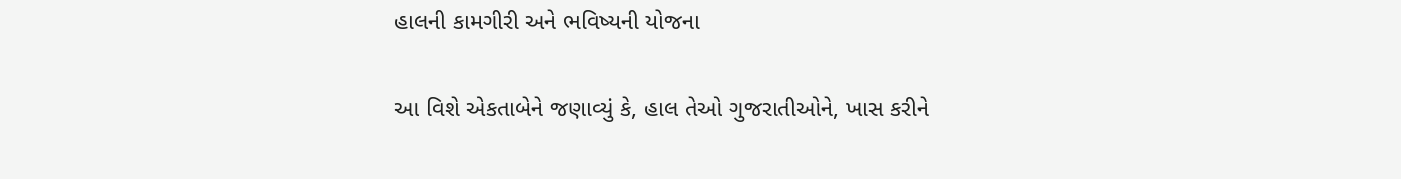હાલની કામગીરી અને ભવિષ્યની યોજના

આ વિશે એકતાબેને જણાવ્યું કે, હાલ તેઓ ગુજરાતીઓને, ખાસ કરીને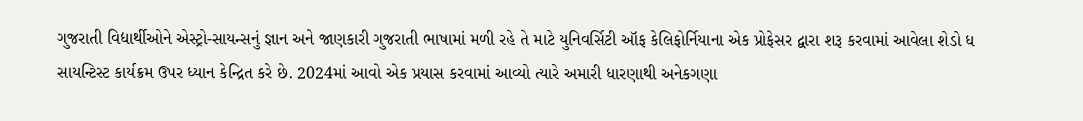ગુજરાતી વિદ્યાર્થીઓને એસ્ટ્રો-સાયન્સનું જ્ઞાન અને જાણકારી ગુજરાતી ભાષામાં મળી રહે તે માટે યુનિવર્સિટી ઑફ કેલિફોર્નિયાના એક પ્રોફેસર દ્વારા શરૂ કરવામાં આવેલા શેડો ધ સાયન્ટિસ્ટ કાર્યક્રમ ઉપર ધ્યાન કેન્દ્રિત કરે છે. 2024માં આવો એક પ્રયાસ કરવામાં આવ્યો ત્યારે અમારી ધારણાથી અનેકગણા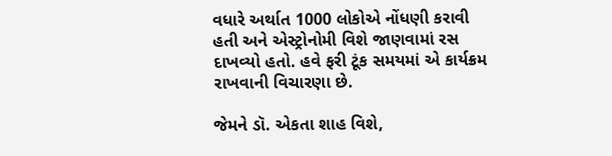વધારે અર્થાત 1000 લોકોએ નોંધણી કરાવી હતી અને એસ્ટ્રોનોમી વિશે જાણવામાં રસ દાખવ્યો હતો. હવે ફરી ટૂંક સમયમાં એ કાર્યક્રમ રાખવાની વિચારણા છે.

જેમને ડૉ. એકતા શાહ વિશે,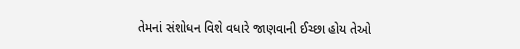તેમનાં સંશોધન વિશે વધારે જાણવાની ઈચ્છા હોય તેઓ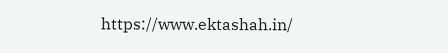https://www.ektashah.in/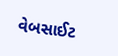વેબસાઈટ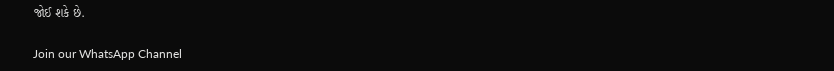જોઈ શકે છે.

Join our WhatsApp Channel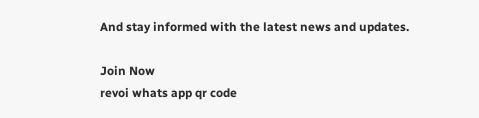And stay informed with the latest news and updates.

Join Now
revoi whats app qr code